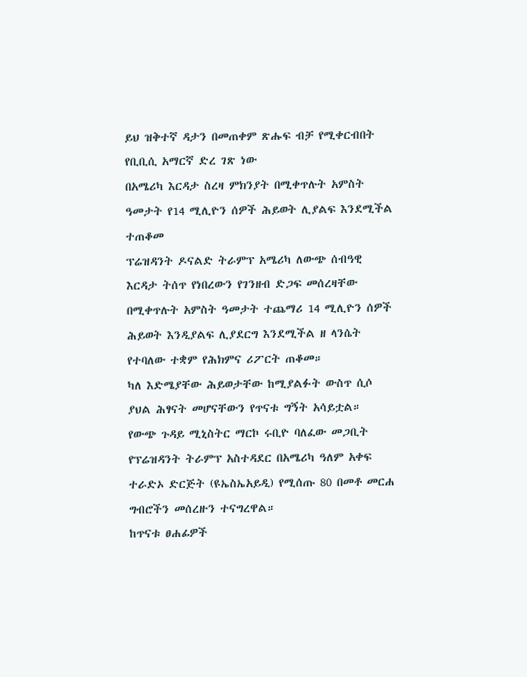ይህ ዝቅተኛ ዳታን በመጠቀም ጽሑፍ ብቻ የሚቀርብበት የቢቢሲ አማርኛ ድረ ገጽ ነው
በአሜሪካ እርዳታ ስረዛ ምክንያት በሚቀጥሉት አምስት ዓመታት የ14 ሚሊዮን ሰዎች ሕይወት ሊያልፍ እንደሚችል ተጠቆመ
ፕሬዝዳንት ዶናልድ ትራምፕ አሜሪካ ለውጭ ሰብዓዊ እርዳታ ትሰጥ የነበረውን የገንዘብ ድጋፍ መሰረዛቸው በሚቀጥሉት አምስት ዓመታት ተጨማሪ 14 ሚሊዮን ሰዎች ሕይወት እንዲያልፍ ሊያደርግ እንደሚችል ዘ ላንሴት የተባለው ተቋም የሕክምና ሪፖርት ጠቆመ።
ካለ እድሜያቸው ሕይወታቸው ከሚያልፉት ውስጥ ሲሶ ያህል ሕፃናት መሆናቸውን የጥናቱ ግኝት አሳይቷል።
የውጭ ጉዳይ ሚኒስትር ማርኮ ሩቢዮ ባለፈው መጋቢት የፕሬዝዳንት ትራምፕ አስተዳደር በአሜሪካ ዓለም አቀፍ ተራድኦ ድርጅት (ዩኤስኤአይዲ) የሚሰጡ 80 በመቶ መርሐ ግብሮችን መሰረዙን ተናግረዋል።
ከጥናቱ ፀሐፊዎች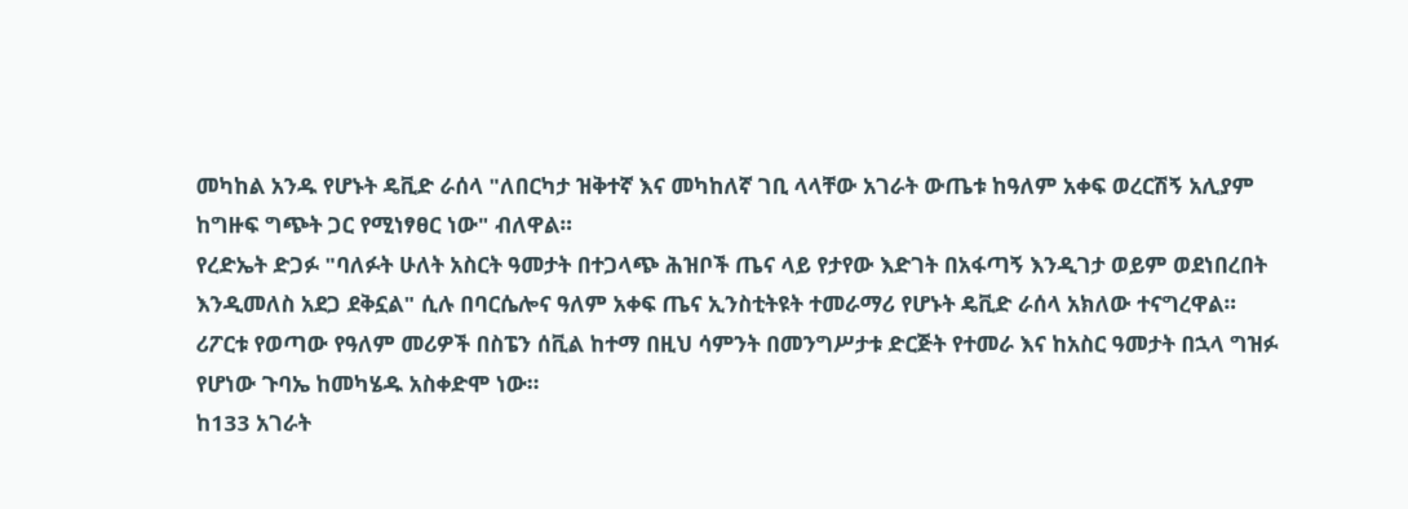መካከል አንዱ የሆኑት ዴቪድ ራሰላ "ለበርካታ ዝቅተኛ እና መካከለኛ ገቢ ላላቸው አገራት ውጤቱ ከዓለም አቀፍ ወረርሽኝ አሊያም ከግዙፍ ግጭት ጋር የሚነፃፀር ነው" ብለዋል።
የረድኤት ድጋፉ "ባለፉት ሁለት አስርት ዓመታት በተጋላጭ ሕዝቦች ጤና ላይ የታየው እድገት በአፋጣኝ እንዲገታ ወይም ወደነበረበት እንዲመለስ አደጋ ደቅኗል" ሲሉ በባርሴሎና ዓለም አቀፍ ጤና ኢንስቲትዩት ተመራማሪ የሆኑት ዴቪድ ራሰላ አክለው ተናግረዋል።
ሪፖርቱ የወጣው የዓለም መሪዎች በስፔን ሰቪል ከተማ በዚህ ሳምንት በመንግሥታቱ ድርጅት የተመራ እና ከአስር ዓመታት በኋላ ግዝፉ የሆነው ጉባኤ ከመካሄዱ አስቀድሞ ነው።
ከ133 አገራት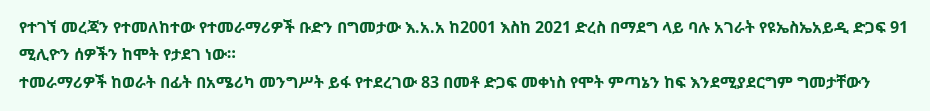የተገኘ መረጃን የተመለከተው የተመራማሪዎች ቡድን በግመታው እ.አ.አ ከ2001 እስከ 2021 ድረስ በማደግ ላይ ባሉ አገራት የዩኤስኤአይዲ ድጋፍ 91 ሚሊዮን ሰዎችን ከሞት የታደገ ነው።
ተመራማሪዎች ከወራት በፊት በአሜሪካ መንግሥት ይፋ የተደረገው 83 በመቶ ድጋፍ መቀነስ የሞት ምጣኔን ከፍ እንደሚያደርግም ግመታቸውን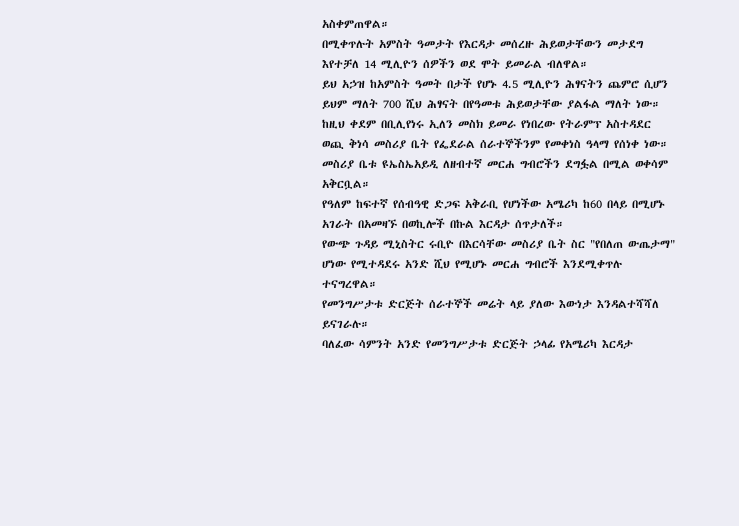አስቀምጠዋል።
በሚቀጥሉት አምስት ዓመታት የእርዳታ መሰረዙ ሕይወታቸውን መታደግ እየተቻለ 14 ሚሊዮን ሰዎችን ወደ ሞት ይመራል ብለዋል።
ይህ አኃዝ ከአምስት ዓመት በታች የሆኑ 4.5 ሚሊዮን ሕፃናትን ጨምሮ ሲሆን ይህም ማለት 700 ሺህ ሕፃናት በየዓመቱ ሕይወታቸው ያልፋል ማለት ነው።
ከዚህ ቀደም በቢሊየነሩ ኢለን መስክ ይመራ የነበረው የትራምፕ አስተዳደር ወጪ ቅነሳ መስሪያ ቤት የፌደራል ሰራተኞችንም የመቀነስ ዓላማ የሰነቀ ነው።
መስሪያ ቤቱ ዩኤስኤአይዲ ለዘብተኛ መርሐ ግብሮችን ደግፏል በሚል ወቀሳም አቅርቧል።
የዓለም ከፍተኛ የሰብዓዊ ድጋፍ አቅራቢ የሆነችው አሜሪካ ከ60 በላይ በሚሆኑ አገራት በአመዛኙ በወኪሎች በኩል እርዳታ ሰጥታለች።
የውጭ ጉዳይ ሚኒስትር ሩቢዮ በእርሳቸው መስሪያ ቤት ስር "የበለጠ ውጤታማ" ሆነው የሚተዳደሩ አንድ ሺህ የሚሆኑ መርሐ ግብሮች እንደሚቀጥሉ ተናግረዋል።
የመንግሥታቱ ድርጅት ሰራተኞች መሬት ላይ ያለው እውነታ እንዳልተሻሻለ ይናገራሉ።
ባለፈው ሳምንት አንድ የመንግሥታቱ ድርጅት ኃላፊ የአሜሪካ እርዳታ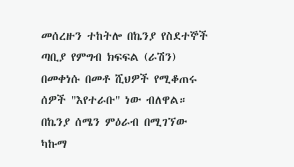መሰረዙን ተከትሎ በኬንያ የስደተኞች ጣቢያ የምግብ ክፍፍል (ራሽን) በመቀነሱ በመቶ ሺህዎች የሚቆጠሩ ሰዎች "እየተራቡ" ነው ብለዋል።
በኬንያ ሰሜን ምዕራብ በሚገኘው ካኩማ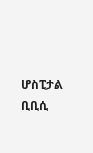ሆስፒታል ቢቢሲ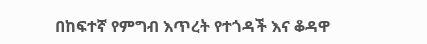በከፍተኛ የምግብ እጥረት የተጎዳች እና ቆዳዋ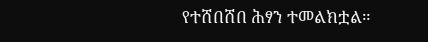የተሸበሸበ ሕፃን ተመልክቷል።